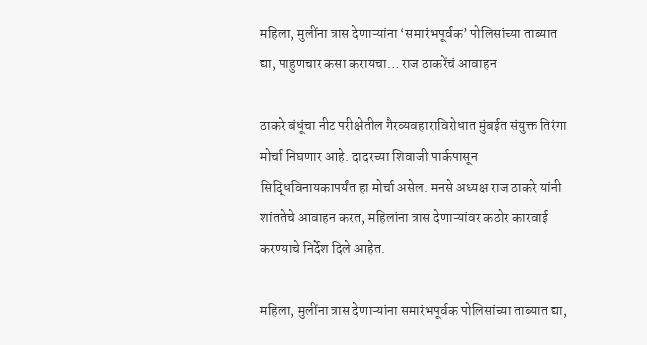महिला, मुलींना त्रास देणाऱ्यांना ‘समारंभपूर्वक’ पोलिसांच्या ताब्यात द्या, पाहुणचार कसा करायचा… राज ठाकरेंचं आवाहन

ठाकरे बंधूंचा नीट परीक्षेतील गैरव्यवहाराविरोधात मुंबईत संयुक्त तिरंगा मोर्चा निघणार आहे. दादरच्या शिवाजी पार्कपासून सिद्धिविनायकापर्यंत हा मोर्चा असेल. मनसे अध्यक्ष राज ठाकरे यांनी शांततेचे आवाहन करत, महिलांना त्रास देणाऱ्यांवर कठोर कारवाई करण्याचे निर्देश दिले आहेत.

महिला, मुलींना त्रास देणाऱ्यांना समारंभपूर्वक पोलिसांच्या ताब्यात द्या,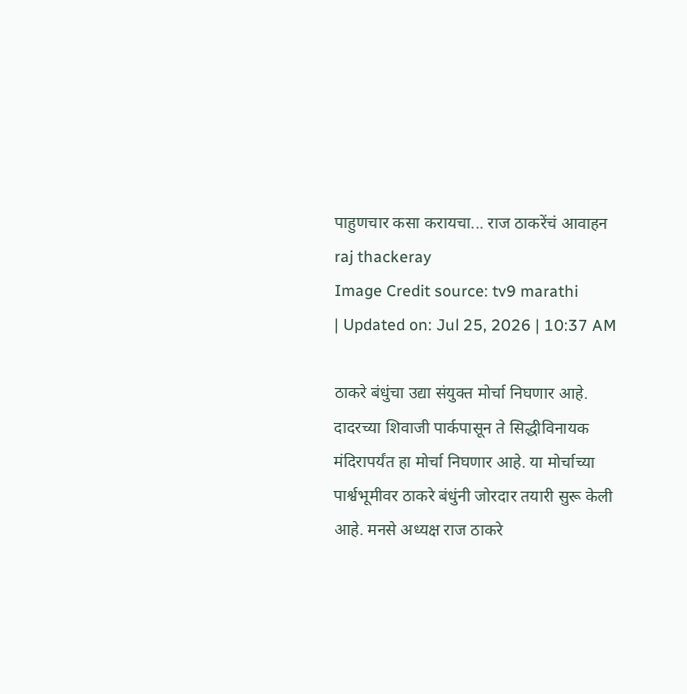पाहुणचार कसा करायचा... राज ठाकरेंचं आवाहन
raj thackeray
Image Credit source: tv9 marathi
| Updated on: Jul 25, 2026 | 10:37 AM

ठाकरे बंधुंचा उद्या संयुक्त मोर्चा निघणार आहे. दादरच्या शिवाजी पार्कपासून ते सिद्धीविनायक मंदिरापर्यंत हा मोर्चा निघणार आहे. या मोर्चाच्या पार्श्वभूमीवर ठाकरे बंधुंनी जोरदार तयारी सुरू केली आहे. मनसे अध्यक्ष राज ठाकरे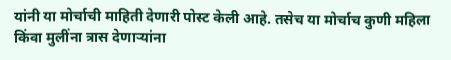यांनी या मोर्चाची माहिती देणारी पोस्ट केली आहे. तसेच या मोर्चाच कुणी महिला किंवा मुलींना त्रास देणाऱ्यांना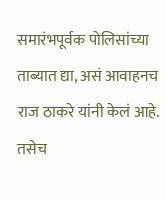समारंभपूर्वक पोलिसांच्या ताब्यात द्या, असं आवाहनच राज ठाकरे यांनी केलं आहे. तसेच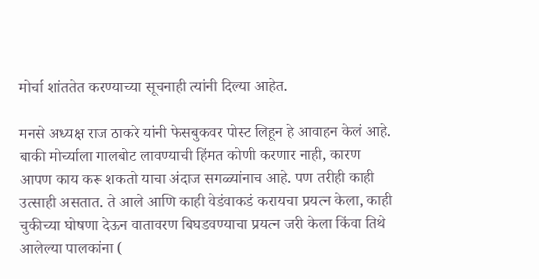मोर्चा शांततेत करण्याच्या सूचनाही त्यांनी दिल्या आहेत.

मनसे अध्यक्ष राज ठाकरे यांनी फेसबुकवर पोस्ट लिहून हे आवाहन केलं आहे. बाकी मोर्च्याला गालबोट लावण्याची हिंमत कोणी करणार नाही, कारण आपण काय करू शकतो याचा अंदाज सगळ्यांनाच आहे. पण तरीही काही उत्साही असतात. ते आले आणि काही वेडंवाकडं करायचा प्रयत्न केला, काही चुकीच्या घोषणा देऊन वातावरण बिघडवण्याचा प्रयत्न जरी केला किंवा तिथे आलेल्या पालकांना (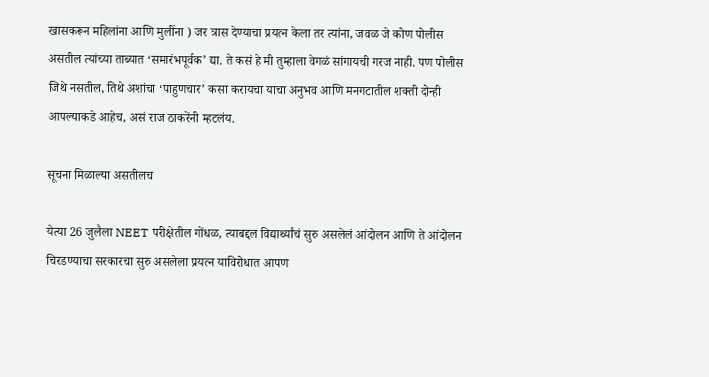खासकरून महिलांना आणि मुलींना ) जर त्रास देण्याचा प्रयत्न केला तर त्यांना, जवळ जे कोण पोलीस असतील त्यांच्या ताब्यात ‘समारंभपूर्वक’ द्या. ते कसं हे मी तुम्हाला वेगळं सांगायची गरज नाही. पण पोलीस जिथे नसतील, तिथे अशांचा ‘पाहुणचार’ कसा करायचा याचा अनुभव आणि मनगटातील शक्ती दोन्ही आपल्याकडे आहेच, असं राज ठाकरेंनी म्हटलंय.

सूचना मिळाल्या असतीलच

येत्या 26 जुलैला NEET परीक्षेतील गोंधळ, त्याबद्दल विद्यार्थ्यांचं सुरु असलेलं आंदोलन आणि ते आंदोलन चिरडण्याचा सरकारचा सुरु असलेला प्रयत्न याविरोधात आपण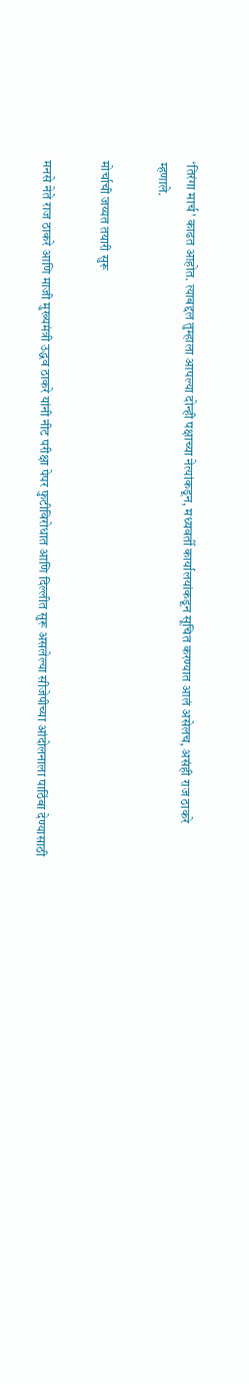‘तिरंगा मार्च’ काढत आहोत. त्याबद्दल तुम्हाला आपल्या दोन्ही पक्षाच्या नेत्यांकडून, मध्यवर्ती कार्यालयांकडून सूचित करण्यात आलं असेलच, असंही राज ठाकरे म्हणाले.

मोर्चाची जय्यत तयारी सुरू

मनसे नेते राज ठाकरे आणि माजी मुख्यमंत्री उद्धव ठाकरे यांनी नीट परीक्षा पेपर फुटीविरोधात आणि दिल्लीत सुरू असलेल्या सीजेपीच्या आंदोलनाला पाठिंबा देण्यासाठी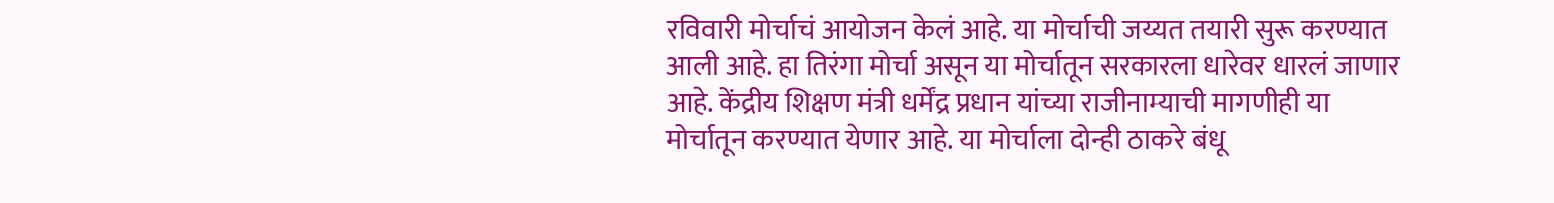रविवारी मोर्चाचं आयोजन केलं आहे. या मोर्चाची जय्यत तयारी सुरू करण्यात आली आहे. हा तिरंगा मोर्चा असून या मोर्चातून सरकारला धारेवर धारलं जाणार आहे. केंद्रीय शिक्षण मंत्री धर्मेंद्र प्रधान यांच्या राजीनाम्याची मागणीही या मोर्चातून करण्यात येणार आहे. या मोर्चाला दोन्ही ठाकरे बंधू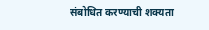संबोधित करण्याची शक्यता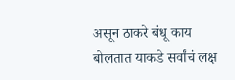असून ठाकरे बंधू काय बोलतात याकडे सर्वांचं लक्ष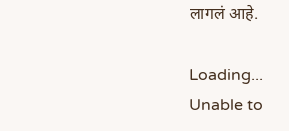लागलं आहे.

Loading...
Unable to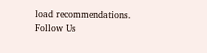load recommendations.
Follow Us